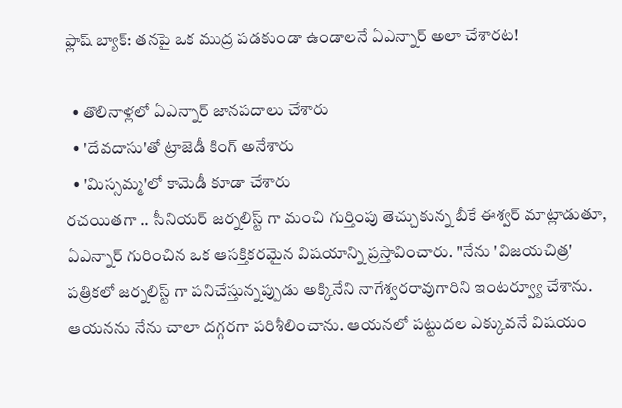ఫ్లాష్ బ్యాక్: తనపై ఒక ముద్ర పడకుండా ఉండాలనే ఏఎన్నార్ అలా చేశారట!

  • తొలినాళ్లలో ఏఎన్నార్ జానపదాలు చేశారు
  • 'దేవదాసు'తో ట్రాజెడీ కింగ్ అనేశారు
  • 'మిస్సమ్మ'లో కామెడీ కూడా చేశారు
రచయితగా .. సీనియర్ జర్నలిస్ట్ గా మంచి గుర్తింపు తెచ్చుకున్న బీకే ఈశ్వర్ మాట్లాడుతూ, ఏఎన్నార్ గురించిన ఒక ఆసక్తికరమైన విషయాన్ని ప్రస్తావించారు. "నేను 'విజయచిత్ర' పత్రికలో జర్నలిస్ట్ గా పనిచేస్తున్నప్పుడు అక్కినేని నాగేశ్వరరావుగారిని ఇంటర్వ్యూ చేశాను. ఆయనను నేను చాలా దగ్గరగా పరిశీలించాను. ఆయనలో పట్టుదల ఎక్కువనే విషయం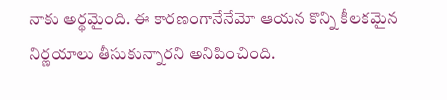నాకు అర్థమైంది. ఈ కారణంగానేనేమో ఆయన కొన్ని కీలకమైన నిర్ణయాలు తీసుకున్నారని అనిపించింది.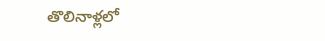తొలినాళ్లలో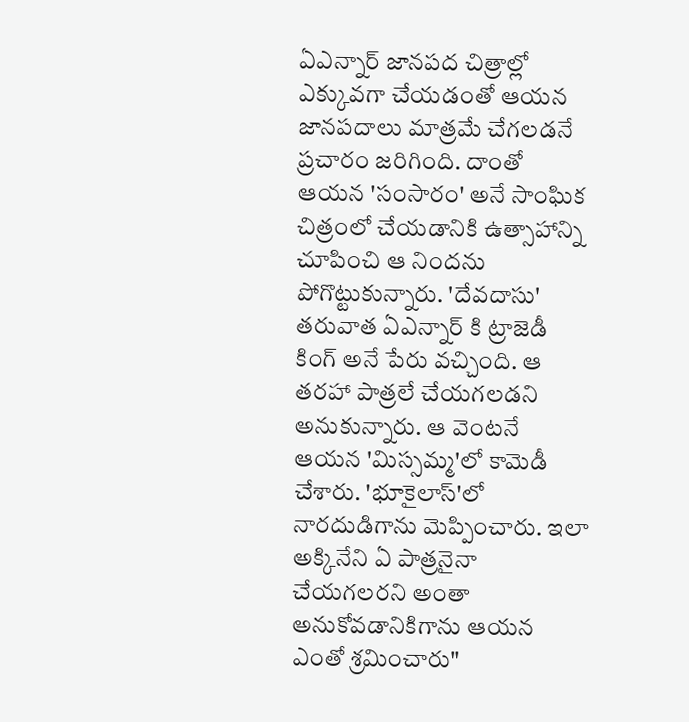ఏఎన్నార్ జానపద చిత్రాల్లో ఎక్కువగా చేయడంతో ఆయన జానపదాలు మాత్రమే చేగలడనే ప్రచారం జరిగింది. దాంతో ఆయన 'సంసారం' అనే సాంఘిక చిత్రంలో చేయడానికి ఉత్సాహాన్ని చూపించి ఆ నిందను పోగొట్టుకున్నారు. 'దేవదాసు' తరువాత ఏఎన్నార్ కి ట్రాజెడీ కింగ్ అనే పేరు వచ్చింది. ఆ తరహా పాత్రలే చేయగలడని అనుకున్నారు. ఆ వెంటనే ఆయన 'మిస్సమ్మ'లో కామెడీ చేశారు. 'భూకైలాస్'లో నారదుడిగాను మెప్పించారు. ఇలా అక్కినేని ఏ పాత్రనైనా చేయగలరని అంతా అనుకోవడానికిగాను ఆయన ఎంతో శ్రమించారు"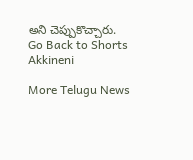అని చెప్పుకొచ్చారు.
Go Back to Shorts
Akkineni

More Telugu News